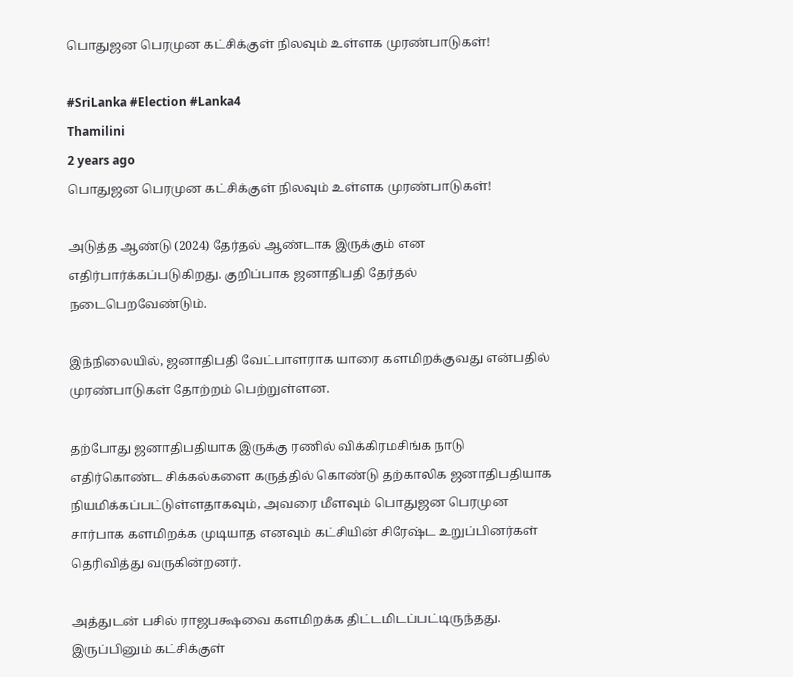பொதுஜன பெரமுன கட்சிக்குள் நிலவும் உள்ளக முரண்பாடுகள்!

#SriLanka #Election #Lanka4
Thamilini
2 years ago
பொதுஜன பெரமுன கட்சிக்குள் நிலவும் உள்ளக முரண்பாடுகள்!

அடுத்த ஆண்டு (2024) தேர்தல் ஆண்டாக இருக்கும் என எதிர்பார்க்கப்படுகிறது. குறிப்பாக ஜனாதிபதி தேர்தல் நடைபெறவேண்டும்.

இந்நிலையில், ஜனாதிபதி வேட்பாளராக யாரை களமிறக்குவது என்பதில் முரண்பாடுகள் தோற்றம் பெற்றுள்ளன.

தற்போது ஜனாதிபதியாக இருக்கு ரணில் விக்கிரமசிங்க நாடு எதிர்கொண்ட சிக்கல்களை கருத்தில் கொண்டு தற்காலிக ஜனாதிபதியாக நியமிக்கப்பட்டுள்ளதாகவும், அவரை மீளவும் பொதுஜன பெரமுன சார்பாக களமிறக்க முடியாத எனவும் கட்சியின் சிரேஷ்ட உறுப்பினர்கள் தெரிவித்து வருகின்றனர்.

அத்துடன் பசில் ராஜபக்ஷவை களமிறக்க திட்டமிடப்பட்டிருந்தது. இருப்பினும் கட்சிக்குள்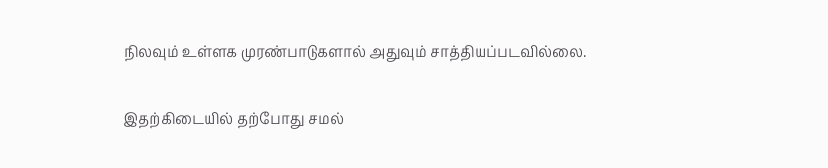நிலவும் உள்ளக முரண்பாடுகளால் அதுவும் சாத்தியப்படவில்லை.

இதற்கிடையில் தற்போது சமல்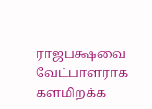ராஜபக்ஷவை வேட்பாளராக களமிறக்க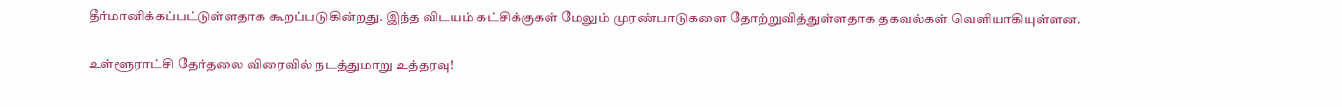தீர்மானிக்கப்பட்டுள்ளதாக கூறப்படுகின்றது. இந்த விடயம் கட்சிக்குகள் மேலும் முரண்பாடுகளை தோற்றுவித்துள்ளதாக தகவல்கள் வெளியாகியுள்ளன.

உள்ளூராட்சி தேர்தலை விரைவில் நடத்துமாறு உத்தரவு!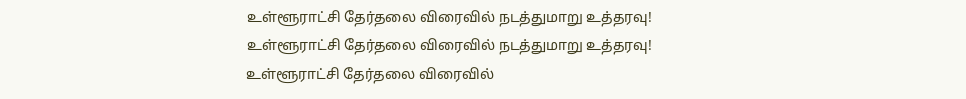உள்ளூராட்சி தேர்தலை விரைவில் நடத்துமாறு உத்தரவு!
உள்ளூராட்சி தேர்தலை விரைவில் நடத்துமாறு உத்தரவு!
உள்ளூராட்சி தேர்தலை விரைவில்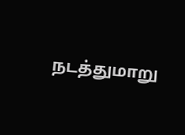நடத்துமாறு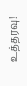உத்தரவு!